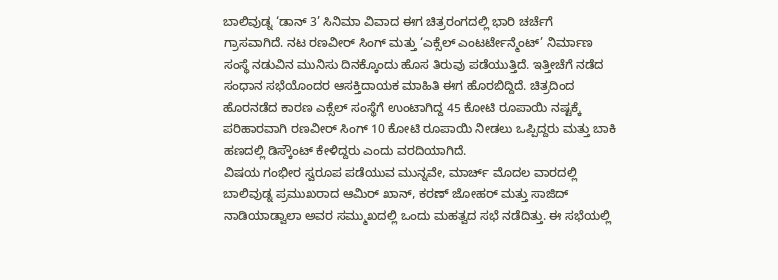ಬಾಲಿವುಡ್ನ ‘ಡಾನ್ 3’ ಸಿನಿಮಾ ವಿವಾದ ಈಗ ಚಿತ್ರರಂಗದಲ್ಲಿ ಭಾರಿ ಚರ್ಚೆಗೆ ಗ್ರಾಸವಾಗಿದೆ. ನಟ ರಣವೀರ್ ಸಿಂಗ್ ಮತ್ತು ‘ಎಕ್ಸೆಲ್ ಎಂಟರ್ಟೇನ್ಮೆಂಟ್’ ನಿರ್ಮಾಣ ಸಂಸ್ಥೆ ನಡುವಿನ ಮುನಿಸು ದಿನಕ್ಕೊಂದು ಹೊಸ ತಿರುವು ಪಡೆಯುತ್ತಿದೆ. ಇತ್ತೀಚೆಗೆ ನಡೆದ ಸಂಧಾನ ಸಭೆಯೊಂದರ ಆಸಕ್ತಿದಾಯಕ ಮಾಹಿತಿ ಈಗ ಹೊರಬಿದ್ದಿದೆ. ಚಿತ್ರದಿಂದ ಹೊರನಡೆದ ಕಾರಣ ಎಕ್ಸೆಲ್ ಸಂಸ್ಥೆಗೆ ಉಂಟಾಗಿದ್ದ 45 ಕೋಟಿ ರೂಪಾಯಿ ನಷ್ಟಕ್ಕೆ ಪರಿಹಾರವಾಗಿ ರಣವೀರ್ ಸಿಂಗ್ 10 ಕೋಟಿ ರೂಪಾಯಿ ನೀಡಲು ಒಪ್ಪಿದ್ದರು ಮತ್ತು ಬಾಕಿ ಹಣದಲ್ಲಿ ಡಿಸ್ಕೌಂಟ್ ಕೇಳಿದ್ದರು ಎಂದು ವರದಿಯಾಗಿದೆ.
ವಿಷಯ ಗಂಭೀರ ಸ್ವರೂಪ ಪಡೆಯುವ ಮುನ್ನವೇ, ಮಾರ್ಚ್ ಮೊದಲ ವಾರದಲ್ಲಿ ಬಾಲಿವುಡ್ನ ಪ್ರಮುಖರಾದ ಆಮಿರ್ ಖಾನ್, ಕರಣ್ ಜೋಹರ್ ಮತ್ತು ಸಾಜಿದ್ ನಾಡಿಯಾಡ್ವಾಲಾ ಅವರ ಸಮ್ಮುಖದಲ್ಲಿ ಒಂದು ಮಹತ್ವದ ಸಭೆ ನಡೆದಿತ್ತು. ಈ ಸಭೆಯಲ್ಲಿ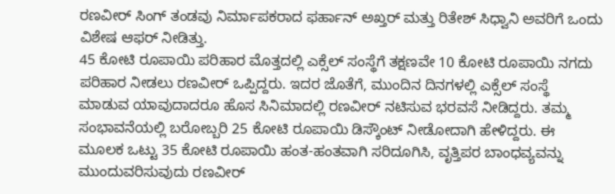ರಣವೀರ್ ಸಿಂಗ್ ತಂಡವು ನಿರ್ಮಾಪಕರಾದ ಫರ್ಹಾನ್ ಅಖ್ತರ್ ಮತ್ತು ರಿತೇಶ್ ಸಿಧ್ವಾನಿ ಅವರಿಗೆ ಒಂದು ವಿಶೇಷ ಆಫರ್ ನೀಡಿತ್ತು.
45 ಕೋಟಿ ರೂಪಾಯಿ ಪರಿಹಾರ ಮೊತ್ತದಲ್ಲಿ ಎಕ್ಸೆಲ್ ಸಂಸ್ಥೆಗೆ ತಕ್ಷಣವೇ 10 ಕೋಟಿ ರೂಪಾಯಿ ನಗದು ಪರಿಹಾರ ನೀಡಲು ರಣವೀರ್ ಒಪ್ಪಿದ್ದರು. ಇದರ ಜೊತೆಗೆ, ಮುಂದಿನ ದಿನಗಳಲ್ಲಿ ಎಕ್ಸೆಲ್ ಸಂಸ್ಥೆ ಮಾಡುವ ಯಾವುದಾದರೂ ಹೊಸ ಸಿನಿಮಾದಲ್ಲಿ ರಣವೀರ್ ನಟಿಸುವ ಭರವಸೆ ನೀಡಿದ್ದರು. ತಮ್ಮ ಸಂಭಾವನೆಯಲ್ಲಿ ಬರೋಬ್ಬರಿ 25 ಕೋಟಿ ರೂಪಾಯಿ ಡಿಸ್ಕೌಂಟ್ ನೀಡೋದಾಗಿ ಹೇಳಿದ್ದರು. ಈ ಮೂಲಕ ಒಟ್ಟು 35 ಕೋಟಿ ರೂಪಾಯಿ ಹಂತ-ಹಂತವಾಗಿ ಸರಿದೂಗಿಸಿ, ವೃತ್ತಿಪರ ಬಾಂಧವ್ಯವನ್ನು ಮುಂದುವರಿಸುವುದು ರಣವೀರ್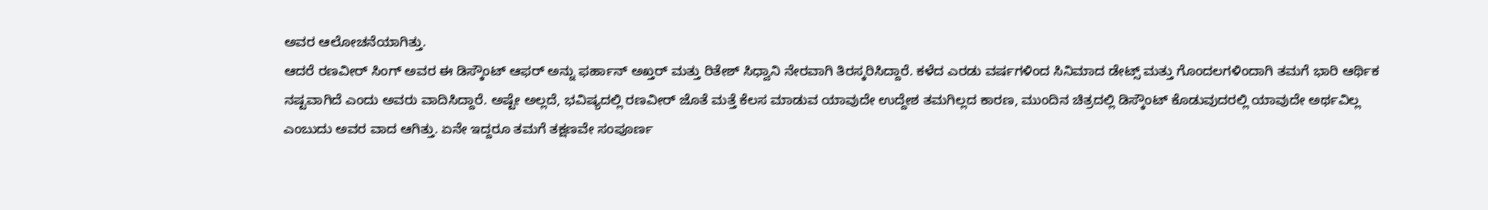ಅವರ ಆಲೋಚನೆಯಾಗಿತ್ತು.
ಆದರೆ ರಣವೀರ್ ಸಿಂಗ್ ಅವರ ಈ ಡಿಸ್ಕೌಂಟ್ ಆಫರ್ ಅನ್ನು ಫರ್ಹಾನ್ ಅಖ್ತರ್ ಮತ್ತು ರಿತೇಶ್ ಸಿಧ್ವಾನಿ ನೇರವಾಗಿ ತಿರಸ್ಕರಿಸಿದ್ದಾರೆ. ಕಳೆದ ಎರಡು ವರ್ಷಗಳಿಂದ ಸಿನಿಮಾದ ಡೇಟ್ಸ್ ಮತ್ತು ಗೊಂದಲಗಳಿಂದಾಗಿ ತಮಗೆ ಭಾರಿ ಆರ್ಥಿಕ ನಷ್ಟವಾಗಿದೆ ಎಂದು ಅವರು ವಾದಿಸಿದ್ದಾರೆ. ಅಷ್ಟೇ ಅಲ್ಲದೆ, ಭವಿಷ್ಯದಲ್ಲಿ ರಣವೀರ್ ಜೊತೆ ಮತ್ತೆ ಕೆಲಸ ಮಾಡುವ ಯಾವುದೇ ಉದ್ದೇಶ ತಮಗಿಲ್ಲದ ಕಾರಣ, ಮುಂದಿನ ಚಿತ್ರದಲ್ಲಿ ಡಿಸ್ಕೌಂಟ್ ಕೊಡುವುದರಲ್ಲಿ ಯಾವುದೇ ಅರ್ಥವಿಲ್ಲ ಎಂಬುದು ಅವರ ವಾದ ಆಗಿತ್ತು. ಏನೇ ಇದ್ದರೂ ತಮಗೆ ತಕ್ಷಣವೇ ಸಂಪೂರ್ಣ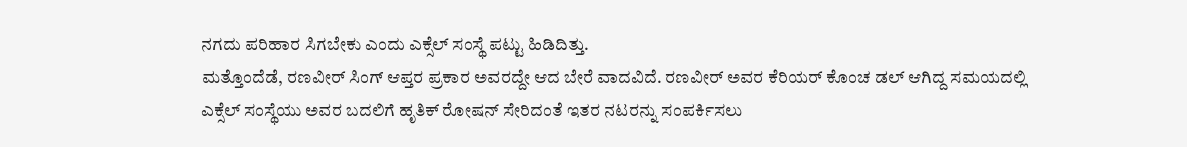ನಗದು ಪರಿಹಾರ ಸಿಗಬೇಕು ಎಂದು ಎಕ್ಸೆಲ್ ಸಂಸ್ಥೆ ಪಟ್ಟು ಹಿಡಿದಿತ್ತು.
ಮತ್ತೊಂದೆಡೆ, ರಣವೀರ್ ಸಿಂಗ್ ಆಪ್ತರ ಪ್ರಕಾರ ಅವರದ್ದೇ ಆದ ಬೇರೆ ವಾದವಿದೆ. ರಣವೀರ್ ಅವರ ಕೆರಿಯರ್ ಕೊಂಚ ಡಲ್ ಆಗಿದ್ದ ಸಮಯದಲ್ಲಿ ಎಕ್ಸೆಲ್ ಸಂಸ್ಥೆಯು ಅವರ ಬದಲಿಗೆ ಹೃತಿಕ್ ರೋಷನ್ ಸೇರಿದಂತೆ ಇತರ ನಟರನ್ನು ಸಂಪರ್ಕಿಸಲು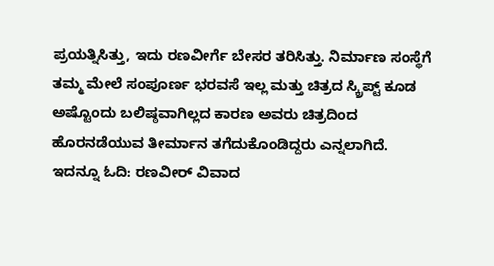ಪ್ರಯತ್ನಿಸಿತ್ತು, ಇದು ರಣವೀರ್ಗೆ ಬೇಸರ ತರಿಸಿತ್ತು. ನಿರ್ಮಾಣ ಸಂಸ್ಥೆಗೆ ತಮ್ಮ ಮೇಲೆ ಸಂಪೂರ್ಣ ಭರವಸೆ ಇಲ್ಲ ಮತ್ತು ಚಿತ್ರದ ಸ್ಕ್ರಿಪ್ಟ್ ಕೂಡ ಅಷ್ಟೊಂದು ಬಲಿಷ್ಠವಾಗಿಲ್ಲದ ಕಾರಣ ಅವರು ಚಿತ್ರದಿಂದ ಹೊರನಡೆಯುವ ತೀರ್ಮಾನ ತಗೆದುಕೊಂಡಿದ್ದರು ಎನ್ನಲಾಗಿದೆ.
ಇದನ್ನೂ ಓದಿ: ರಣವೀರ್ ವಿವಾದ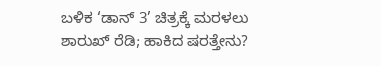ಬಳಿಕ ‘ಡಾನ್ 3’ ಚಿತ್ರಕ್ಕೆ ಮರಳಲು ಶಾರುಖ್ ರೆಡಿ; ಹಾಕಿದ ಷರತ್ತೇನು?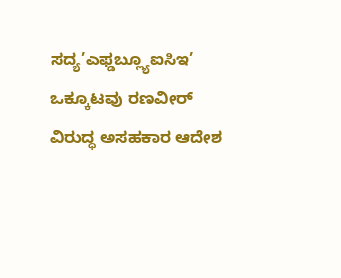ಸದ್ಯ’ಎಫ್ಡಬ್ಲ್ಯೂಐಸಿಇ’ ಒಕ್ಕೂಟವು ರಣವೀರ್ ವಿರುದ್ಧ ಅಸಹಕಾರ ಆದೇಶ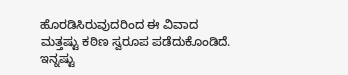ಹೊರಡಿಸಿರುವುದರಿಂದ ಈ ವಿವಾದ ಮತ್ತಷ್ಟು ಕಠಿಣ ಸ್ವರೂಪ ಪಡೆದುಕೊಂಡಿದೆ.
ಇನ್ನಷ್ಟು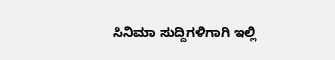ಸಿನಿಮಾ ಸುದ್ದಿಗಳಿಗಾಗಿ ಇಲ್ಲಿ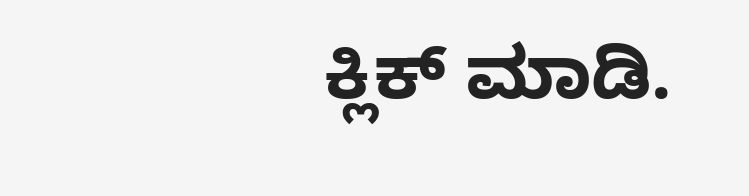ಕ್ಲಿಕ್ ಮಾಡಿ.